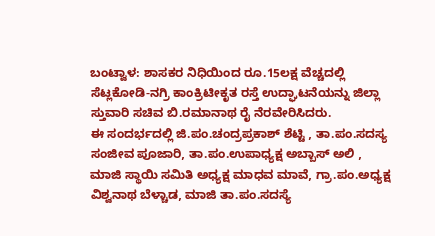ಬಂಟ್ವಾಳ: ಶಾಸಕರ ನಿಧಿಯಿಂದ ರೂ.15ಲಕ್ಷ ವೆಚ್ಚದಲ್ಲಿ ಸೆಟ್ಲಕೋಡಿ-ನಗ್ರಿ ಕಾಂಕ್ರಿಟೀಕೃತ ರಸ್ತೆ ಉದ್ಘಾಟನೆಯನ್ನು ಜಿಲ್ಲಾ ಸ್ತುವಾರಿ ಸಚಿವ ಬಿ.ರಮಾನಾಥ ರೈ ನೆರವೇರಿಸಿದರು.
ಈ ಸಂದರ್ಭದಲ್ಲಿ ಜಿ.ಪಂ.ಚಂದ್ರಪ್ರಕಾಶ್ ಶೆಟ್ಟಿ , ತಾ.ಪಂ.ಸದಸ್ಯ ಸಂಜೀವ ಪೂಜಾರಿ, ತಾ.ಪಂ.ಉಪಾಧ್ಯಕ್ಷ ಅಬ್ಬಾಸ್ ಅಲಿ , ಮಾಜಿ ಸ್ಥಾಯಿ ಸಮಿತಿ ಅಧ್ಯಕ್ಷ ಮಾಧವ ಮಾವೆ, ಗ್ರಾ.ಪಂ.ಅಧ್ಯಕ್ಷ ವಿಶ್ವನಾಥ ಬೆಳ್ಚಾಡ, ಮಾಜಿ ತಾ.ಪಂ.ಸದಸ್ಯೆ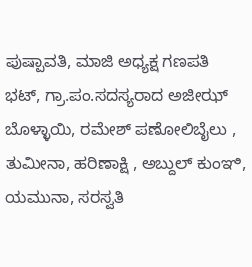ಪುಷ್ಪಾವತಿ, ಮಾಜಿ ಅಧ್ಯಕ್ಷ ಗಣಪತಿ ಭಟ್, ಗ್ರಾ.ಪಂ.ಸದಸ್ಯರಾದ ಅಜೀಝ್ ಬೊಳ್ಳಾಯಿ, ರಮೇಶ್ ಪಣೋಲಿಬೈಲು , ತುಮೀನಾ, ಹರಿಣಾಕ್ಷಿ , ಅಬ್ದುಲ್ ಕುಂಞಿ, ಯಮುನಾ, ಸರಸ್ವತಿ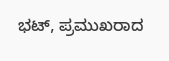ಭಟ್, ಪ್ರಮುಖರಾದ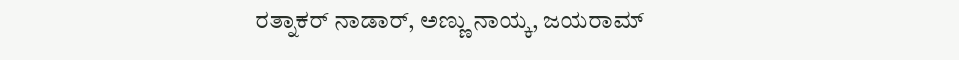ರತ್ನಾಕರ್ ನಾಡಾರ್, ಅಣ್ಣು ನಾಯ್ಕ, ಜಯರಾಮ್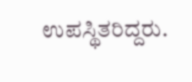ಉಪಸ್ಥಿತರಿದ್ದರು.